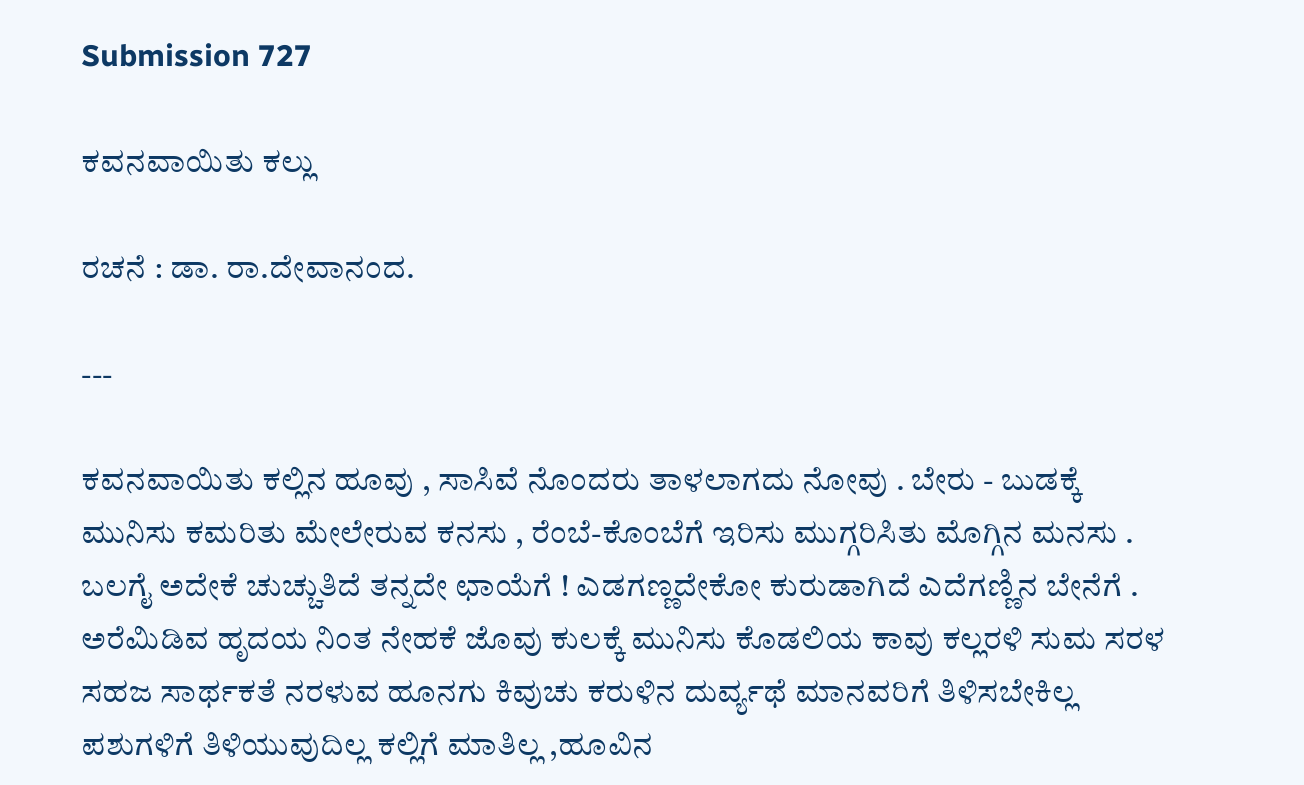Submission 727

ಕವನವಾಯಿತು ಕಲ್ಲು

ರಚನೆ : ಡಾ. ರಾ.ದೇವಾನಂದ.

---

ಕವನವಾಯಿತು ಕಲ್ಲಿನ ಹೂವು , ಸಾಸಿವೆ ನೊಂದರು ತಾಳಲಾಗದು ನೋವು . ಬೇರು - ಬುಡಕ್ಕೆ ಮುನಿಸು ಕಮರಿತು ಮೇಲೇರುವ ಕನಸು , ರೆಂಬೆ-ಕೊಂಬೆಗೆ ಇರಿಸು ಮುಗ್ಗರಿಸಿತು ಮೊಗ್ಗಿನ ಮನಸು . ಬಲಗೈ ಅದೇಕೆ ಚುಚ್ಚುತಿದೆ ತನ್ನದೇ ಛಾಯೆಗೆ ! ಎಡಗಣ್ಣದೇಕೋ ಕುರುಡಾಗಿದೆ ಎದೆಗಣ್ಣಿನ ಬೇನೆಗೆ . ಅರೆಮಿಡಿವ ಹೃದಯ ನಿಂತ ನೇಹಕೆ ಜೊವು ಕುಲಕ್ಕೆ ಮುನಿಸು ಕೊಡಲಿಯ ಕಾವು ಕಲ್ಲರಳಿ ಸುಮ ಸರಳ ಸಹಜ ಸಾರ್ಥಕತೆ ನರಳುವ ಹೂನಗು ಕಿವುಚು ಕರುಳಿನ ದುರ್ವ್ಯಥೆ ಮಾನವರಿಗೆ ತಿಳಿಸಬೇಕಿಲ್ಲ ಪಶುಗಳಿಗೆ ತಿಳಿಯುವುದಿಲ್ಲ ಕಲ್ಲಿಗೆ ಮಾತಿಲ್ಲ ,ಹೂವಿನ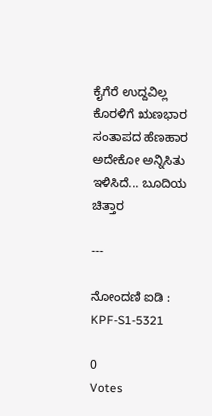ಕೈಗೆರೆ ಉದ್ದವಿಲ್ಲ ಕೊರಳಿಗೆ ಋಣಭಾರ ಸಂತಾಪದ ಹೆಣಹಾರ ಅದೇಕೋ ಅನ್ನಿಸಿತು ಇಳಿಸಿದೆ... ಬೂದಿಯ ಚಿತ್ತಾರ

---

ನೋಂದಣಿ ಐಡಿ : KPF-S1-5321

0
Votes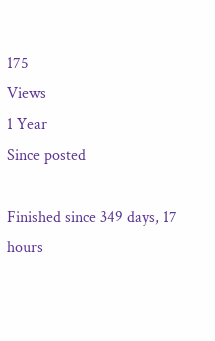175
Views
1 Year
Since posted

Finished since 349 days, 17 hours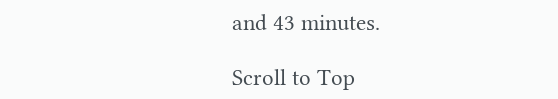and 43 minutes.

Scroll to Top